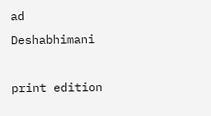ad
Deshabhimani

print edition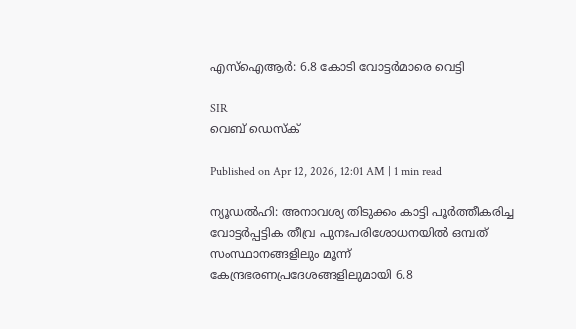എസ്‌ഐആർ: 6.8 കോടി വോട്ടർമാരെ വെട്ടി

SIR
വെബ് ഡെസ്ക്

Published on Apr 12, 2026, 12:01 AM | 1 min read

ന്യൂഡൽഹി: അനാവശ്യ തിടുക്കം കാട്ടി പൂർത്തീകരിച്ച വോട്ടർപ്പട്ടിക തീവ്ര പുനഃപരിശോധനയിൽ ഒമ്പത്‌ സംസ്ഥാനങ്ങളിലും മൂന്ന്‌ കേന്ദ്രഭരണപ്രദേശങ്ങളിലുമായി 6.8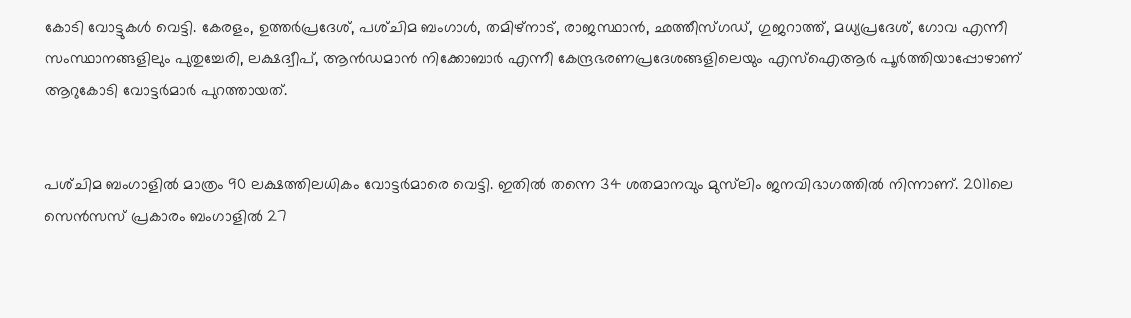കോടി വോട്ടുകൾ വെട്ടി. കേരളം, ഉത്തർപ്രദേശ്‌, പശ്‌ചിമ ബംഗാൾ‍‍‍, തമിഴ്‌നാട്‌, രാജസ്ഥാൻ, ഛത്തീസ്‌ഗഡ്‌, ഗുജറാത്ത്‌, മധ്യപ്രദേശ്‌, ഗോവ എന്നീ സംസ്ഥാനങ്ങളിലും പുതുച്ചേരി, ലക്ഷദ്വീപ്‌, ആൻഡമാൻ നിക്കോബാർ എന്നീ കേന്ദ്രഭരണപ്രദേശങ്ങളിലെയും എസ്‌ഐആർ പൂർത്തിയാപ്പോഴാണ്‌ ആറുകോടി വോട്ടർമാർ പുറത്തായത്‌.


പശ്‌ചിമ ബംഗാളിൽ മാത്രം 90 ലക്ഷത്തിലധികം വോട്ടർമാരെ വെട്ടി. ഇതിൽ തന്നെ 34 ശതമാനവും മുസ്‌ലിം ജനവിഭാഗത്തിൽ നിന്നാണ്‌. 2011ലെ സെൻസസ് പ്രകാരം ബംഗാളിൽ 27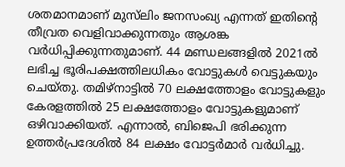ശതമാനമാണ്‌ മുസ്‌ലിം ജനസംഖ്യ എന്നത്‌ ഇതിന്റെ ത‍ീവ്രത വെളിവാക്കുന്നതും ആശങ്ക വർധിപ്പിക്കുന്നതുമാണ്‌. 44 മണ്ഡലങ്ങളിൽ 2021ൽ ലഭിച്ച ഭൂരിപക്ഷത്തിലധികം വോട്ടുകൾ വെട്ടുകയും ചെയ്‌തു. തമിഴ്‌നാട്ടിൽ 70 ലക്ഷത്തോളം വോട്ടുകളും കേരളത്തിൽ 25 ലക്ഷത്തോളം വോട്ടുകളുമാണ്‌ ഒഴിവാക്കിയത്‌. എന്നാൽ, ബിജെപി ഭരിക്കുന്ന ഉത്തർപ്രദേശിൽ 84 ലക്ഷം വോട്ടർമാർ വർധിച്ചു.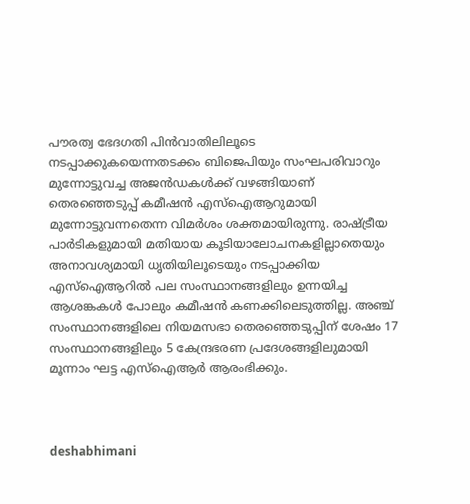പ‍ൗരത്വ ഭേദഗതി പിൻവാതിലിലൂടെ നടപ്പാക്കുകയെന്നതടക്കം ബിജെപിയും സംഘപരിവാറും മുന്നോട്ടുവച്ച അജൻഡകൾക്ക്‌ വഴങ്ങിയാണ്‌ തെരഞ്ഞെടുപ്പ്‌ കമീഷൻ എസ്‌ഐആറുമായി മുന്നോട്ടുവന്നതെന്ന വിമർശം ശക്തമായിരുന്നു. രാഷ്‌ട്രീയ പാർടികളുമായി മതിയായ കൂടിയാലോചനകളില്ലാതെയും അനാവശ്യമായി ധൃതിയിലൂടെയും നടപ്പാക്കിയ എസ്‌ഐആറിൽ പല സംസ്ഥാനങ്ങളിലും ഉന്നയിച്ച ആശങ്കകൾ പോലും കമീഷൻ കണക്കിലെടുത്തില്ല. അഞ്ച് സംസ്ഥാനങ്ങളിലെ നിയമസഭാ തെരഞ്ഞെടുപ്പിന് ശേഷം 17 സംസ്ഥാനങ്ങളിലും 5 കേന്ദ്രഭരണ പ്രദേശങ്ങളിലുമായി മൂന്നാം ഘട്ട എസ്ഐആർ ആരംഭിക്കും.



deshabhimani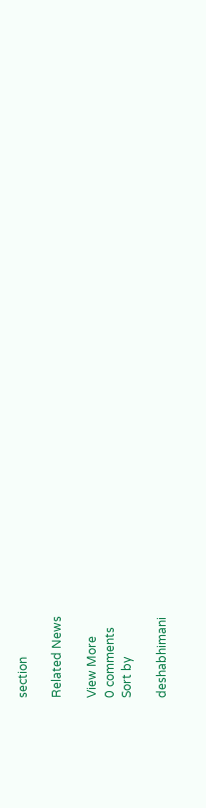section

Related News

View More
0 comments
Sort by

deshabhimani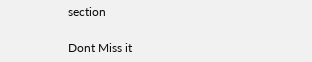section

Dont Miss it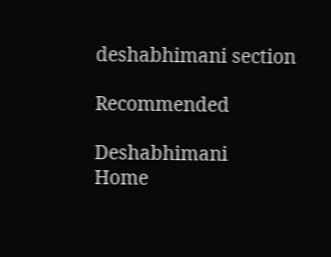deshabhimani section

Recommended

Deshabhimani
Home